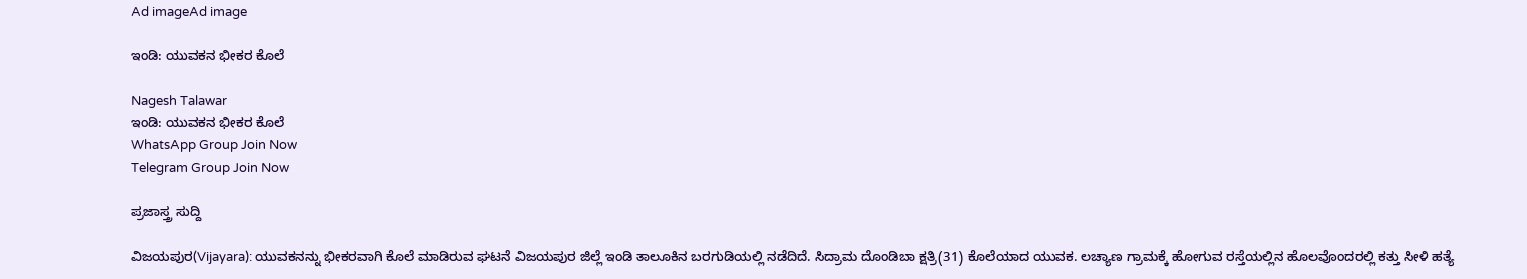Ad imageAd image

ಇಂಡಿ: ಯುವಕನ ಭೀಕರ ಕೊಲೆ

Nagesh Talawar
ಇಂಡಿ: ಯುವಕನ ಭೀಕರ ಕೊಲೆ
WhatsApp Group Join Now
Telegram Group Join Now

ಪ್ರಜಾಸ್ತ್ರ ಸುದ್ದಿ

ವಿಜಯಪುರ(Vijayara): ಯುವಕನನ್ನು ಭೀಕರವಾಗಿ ಕೊಲೆ ಮಾಡಿರುವ ಘಟನೆ ವಿಜಯಪುರ ಜಿಲ್ಲೆ ಇಂಡಿ ತಾಲೂಕಿನ ಬರಗುಡಿಯಲ್ಲಿ ನಡೆದಿದೆ. ಸಿದ್ರಾಮ ದೊಂಡಿಬಾ ಕ್ಷತ್ರಿ(31) ಕೊಲೆಯಾದ ಯುವಕ. ಲಚ್ಯಾಣ ಗ್ರಾಮಕ್ಕೆ ಹೋಗುವ ರಸ್ತೆಯಲ್ಲಿನ ಹೊಲವೊಂದರಲ್ಲಿ ಕತ್ತು ಸೀಳಿ ಹತ್ಯೆ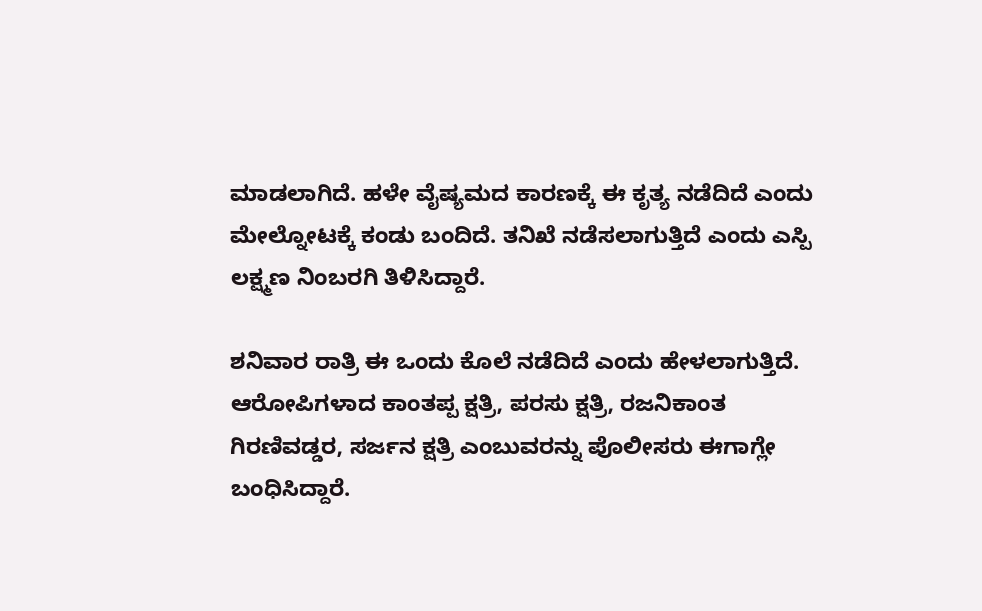ಮಾಡಲಾಗಿದೆ. ಹಳೇ ವೈಷ್ಯಮದ ಕಾರಣಕ್ಕೆ ಈ ಕೃತ್ಯ ನಡೆದಿದೆ ಎಂದು ಮೇಲ್ನೋಟಕ್ಕೆ ಕಂಡು ಬಂದಿದೆ. ತನಿಖೆ ನಡೆಸಲಾಗುತ್ತಿದೆ ಎಂದು ಎಸ್ಪಿ ಲಕ್ಷ್ಮಣ ನಿಂಬರಗಿ ತಿಳಿಸಿದ್ದಾರೆ.

ಶನಿವಾರ ರಾತ್ರಿ ಈ ಒಂದು ಕೊಲೆ ನಡೆದಿದೆ ಎಂದು ಹೇಳಲಾಗುತ್ತಿದೆ. ಆರೋಪಿಗಳಾದ ಕಾಂತಪ್ಪ ಕ್ಷತ್ರಿ, ಪರಸು ಕ್ಷತ್ರಿ, ರಜನಿಕಾಂತ ಗಿರಣಿವಡ್ಡರ, ಸರ್ಜನ ಕ್ಷತ್ರಿ ಎಂಬುವರನ್ನು ಪೊಲೀಸರು ಈಗಾಗ್ಲೇ ಬಂಧಿಸಿದ್ದಾರೆ.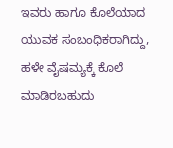ಇವರು ಹಾಗೂ ಕೊಲೆಯಾದ ಯುವಕ ಸಂಬಂಧಿಕರಾಗಿದ್ದು, ಹಳೇ ವೈಷಮ್ಯಕ್ಕೆ ಕೊಲೆ ಮಾಡಿರಬಹುದು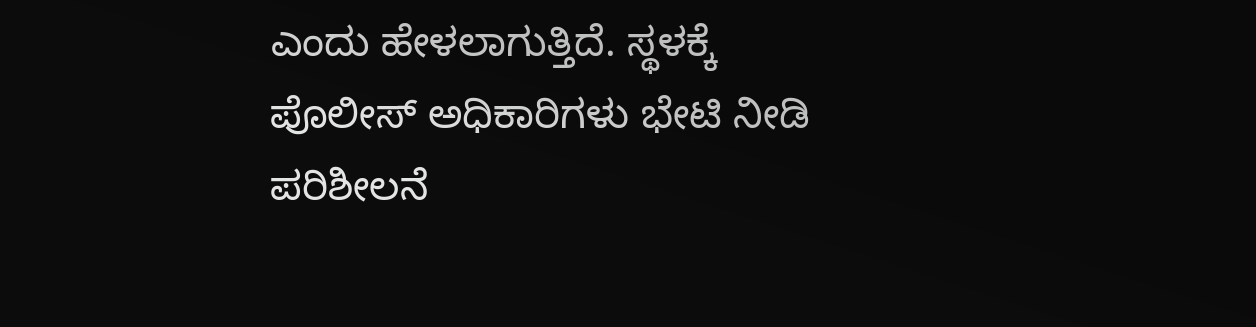ಎಂದು ಹೇಳಲಾಗುತ್ತಿದೆ. ಸ್ಥಳಕ್ಕೆ ಪೊಲೀಸ್ ಅಧಿಕಾರಿಗಳು ಭೇಟಿ ನೀಡಿ ಪರಿಶೀಲನೆ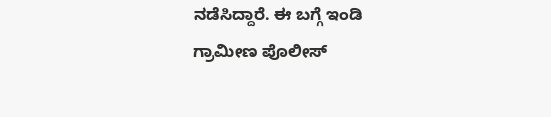ನಡೆಸಿದ್ದಾರೆ. ಈ ಬಗ್ಗೆ ಇಂಡಿ ಗ್ರಾಮೀಣ ಪೊಲೀಸ್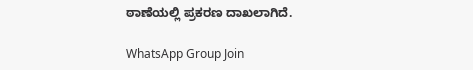ಠಾಣೆಯಲ್ಲಿ ಪ್ರಕರಣ ದಾಖಲಾಗಿದೆ.

WhatsApp Group Join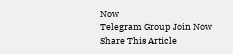Now
Telegram Group Join Now
Share This Article